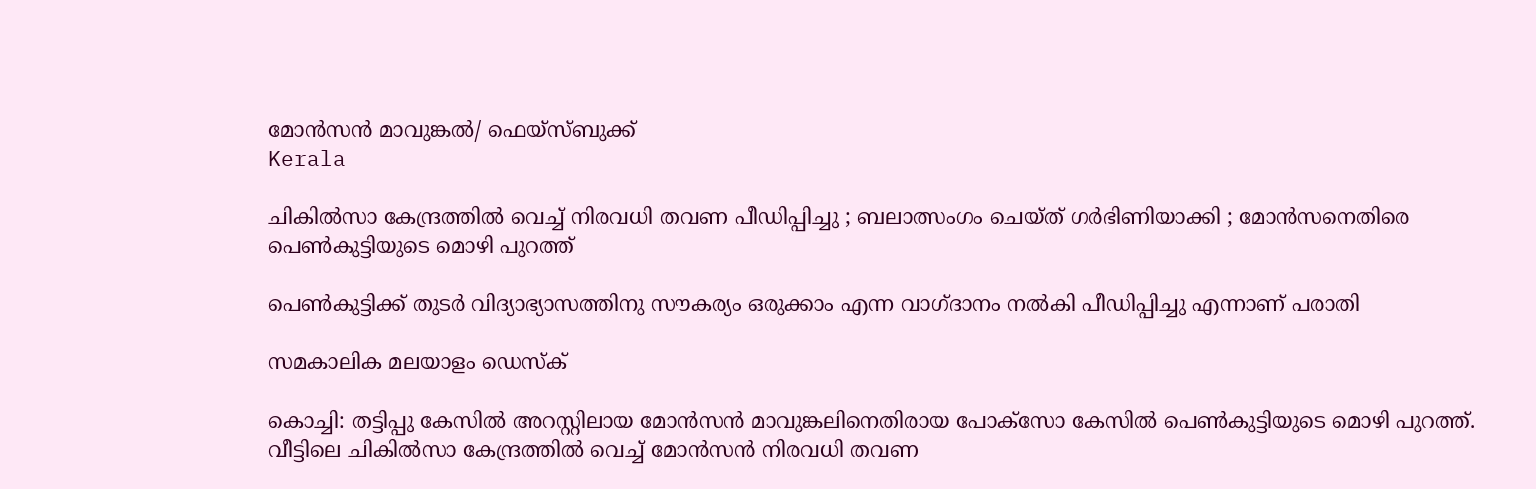മോൻസൻ മാവുങ്കൽ/ ഫെയ്സ്ബുക്ക്
Kerala

ചികിൽസാ കേന്ദ്രത്തിൽ വെച്ച് നിരവധി തവണ പീഡിപ്പിച്ചു ; ബലാത്സംഗം ചെയ്ത് ഗർഭിണിയാക്കി ; മോൻസനെതിരെ പെൺകുട്ടിയുടെ മൊഴി പുറത്ത്

പെൺകുട്ടിക്ക് തുടർ വിദ്യാഭ്യാസത്തിനു സൗകര്യം ഒരുക്കാം എന്ന വാഗ്ദാനം നൽകി പീഡിപ്പിച്ചു എന്നാണ് പരാതി

സമകാലിക മലയാളം ഡെസ്ക്

കൊച്ചി: തട്ടിപ്പു കേസിൽ അറസ്റ്റിലായ മോൻസൻ മാവുങ്കലിനെതിരായ പോക്സോ കേസിൽ പെൺകുട്ടിയുടെ മൊഴി പുറത്ത്. വീട്ടിലെ ചികിൽസാ കേന്ദ്രത്തിൽ വെച്ച് മോൻസൻ നിരവധി തവണ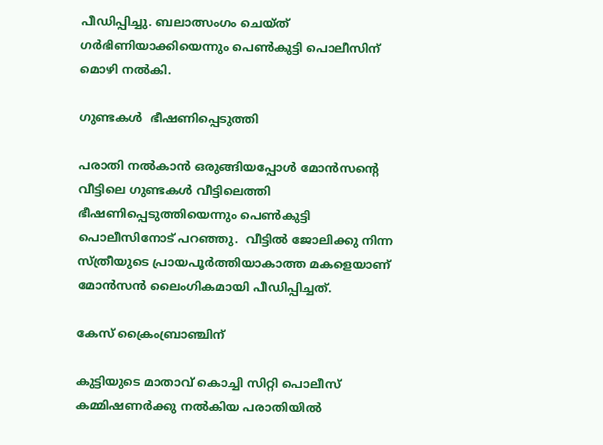പീഡിപ്പിച്ചു. ബലാത്സംഗം ചെയ്ത് ഗർഭിണിയാക്കിയെന്നും പെൺകുട്ടി പൊലീസിന് മൊഴി നൽകി.

ഗുണ്ടകൾ  ഭീഷണിപ്പെടുത്തി

പരാതി നൽകാൻ ഒരുങ്ങിയപ്പോൾ മോൻസന്റെ വീട്ടിലെ ഗുണ്ടകൾ വീട്ടിലെത്തി ഭീഷണിപ്പെടുത്തിയെന്നും പെൺകുട്ടി പൊലീസിനോട് പറഞ്ഞു.  വീട്ടിൽ ജോലിക്കു നിന്ന സ്ത്രീയുടെ പ്രായപൂർത്തിയാകാത്ത മകളെയാണ് മോൻസൻ ലൈംഗികമായി പീഡിപ്പിച്ചത്.

കേസ് ക്രൈംബ്രാഞ്ചിന്

കുട്ടിയുടെ മാതാവ് കൊച്ചി സിറ്റി പൊലീസ് കമ്മിഷണർക്കു നൽകിയ പരാതിയിൽ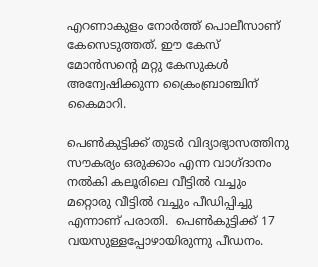എറണാകുളം നോർത്ത് പൊലീസാണ് കേസെടുത്തത്. ഈ കേസ് മോൻസന്റെ മറ്റു കേസുകൾ അന്വേഷിക്കുന്ന ക്രൈംബ്രാഞ്ചിന് കൈമാറി.

പെൺകുട്ടിക്ക് തുടർ വിദ്യാഭ്യാസത്തിനു സൗകര്യം ഒരുക്കാം എന്ന വാഗ്ദാനം നൽകി കലൂരിലെ വീട്ടിൽ വച്ചും മറ്റൊരു വീട്ടിൽ വച്ചും പീഡിപ്പിച്ചു എന്നാണ് പരാതി.  പെൺകുട്ടിക്ക് 17 വയസുള്ളപ്പോഴായിരുന്നു പീഡനം.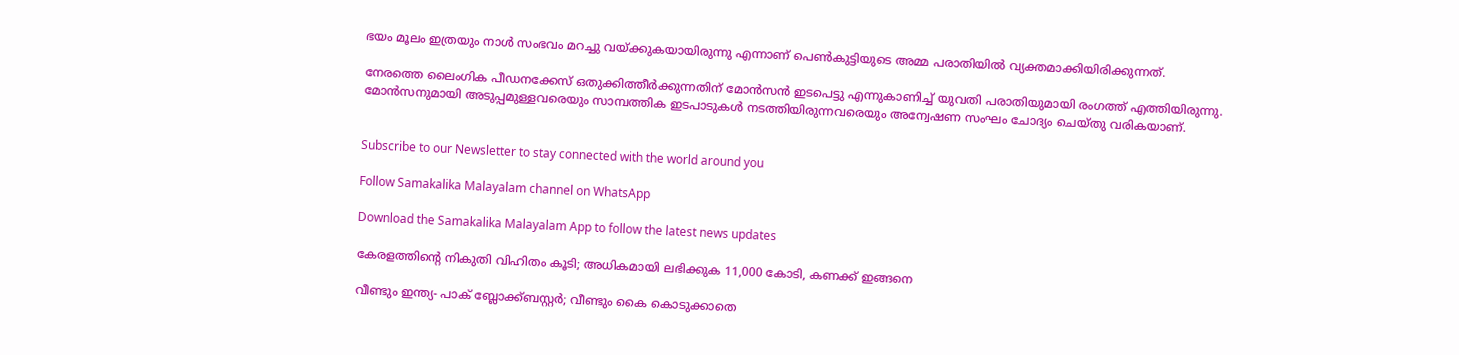ഭയം മൂലം ഇത്രയും നാൾ സംഭവം മറച്ചു വയ്ക്കുകയായിരുന്നു എന്നാണ് പെൺകുട്ടിയുടെ അമ്മ പരാതിയിൽ വ്യക്തമാക്കിയിരിക്കുന്നത്.

നേരത്തെ ലൈംഗിക പീഡനക്കേസ് ഒതുക്കിത്തീർക്കുന്നതിന് മോൻസൻ ഇടപെട്ടു എന്നുകാണിച്ച് യുവതി പരാതിയുമായി രംഗത്ത് എത്തിയിരുന്നു. മോൻസനുമായി അടുപ്പമുള്ളവരെയും സാമ്പത്തിക ഇടപാടുകൾ നടത്തിയിരുന്നവരെയും അന്വേഷണ സംഘം ചോദ്യം ചെയ്തു വരികയാണ്.


Subscribe to our Newsletter to stay connected with the world around you

Follow Samakalika Malayalam channel on WhatsApp

Download the Samakalika Malayalam App to follow the latest news updates

കേരളത്തിന്റെ നികുതി വിഹിതം കൂടി; അധികമായി ലഭിക്കുക 11,000 കോടി, കണക്ക് ഇങ്ങനെ

വീണ്ടും ഇന്ത്യ- പാക് ബ്ലോക്ക്ബസ്റ്റര്‍; വീണ്ടും കൈ കൊടുക്കാതെ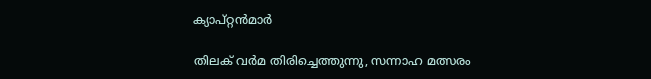ക്യാപ്റ്റന്‍മാര്‍

തിലക് വർമ തിരിച്ചെത്തുന്നു, സന്നാഹ മത്സരം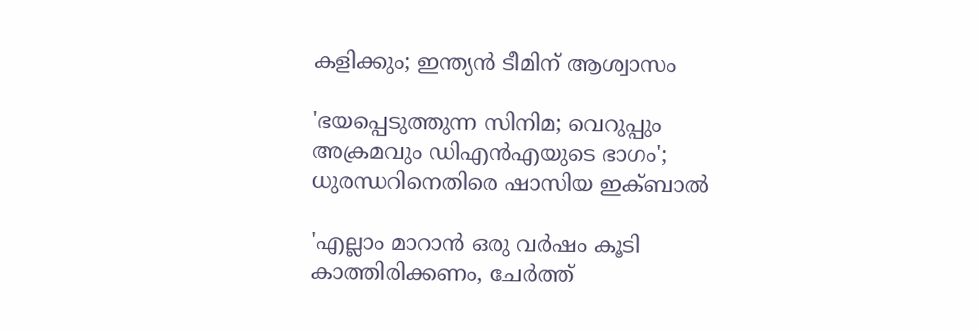കളിക്കും; ഇന്ത്യൻ ടീമിന് ആശ്വാസം

'ഭയപ്പെടുത്തുന്ന സിനിമ; വെറുപ്പും അക്രമവും ഡിഎന്‍എയുടെ ഭാഗം'; ധുരന്ധറിനെതിരെ ഷാസിയ ഇക്ബാല്‍

'എല്ലാം മാറാൻ ഒരു വർഷം കൂടി കാത്തിരിക്കണം, ചേർത്ത്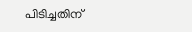പിടിച്ചതിന്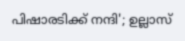പിഷാരടിക്ക് നന്ദി'; ഉല്ലാസ്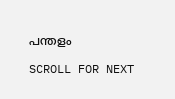പന്തളം

SCROLL FOR NEXT